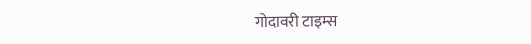गोदावरी टाइम्स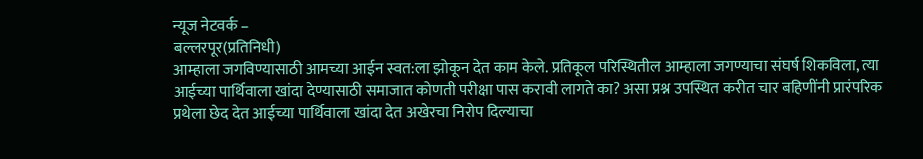न्यूज नेटवर्क –
बल्लरपूर(प्रतिनिधी)
आम्हाला जगविण्यासाठी आमच्या आईन स्वत:ला झोकून देत काम केले. प्रतिकूल परिस्थितील आम्हाला जगण्याचा संघर्ष शिकविला, त्या आईच्या पार्थिवाला खांदा देण्यासाठी समाजात कोणती परीक्षा पास करावी लागते का? असा प्रश्न उपस्थित करीत चार बहिणींनी प्रारंपरिक प्रथेला छेद देत आईच्या पार्थिवाला खांदा देत अखेरचा निरोप दिल्याचा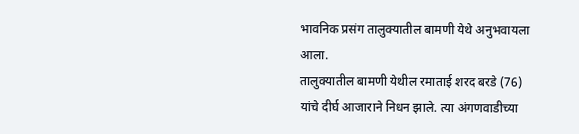भावनिक प्रसंग तालुक्यातील बामणी येथे अनुभवायला आला.
तालुक्यातील बामणी येथील रमाताई शरद बरडे (76) यांचे दीर्घ आजाराने निधन झाले. त्या अंगणवाडीच्या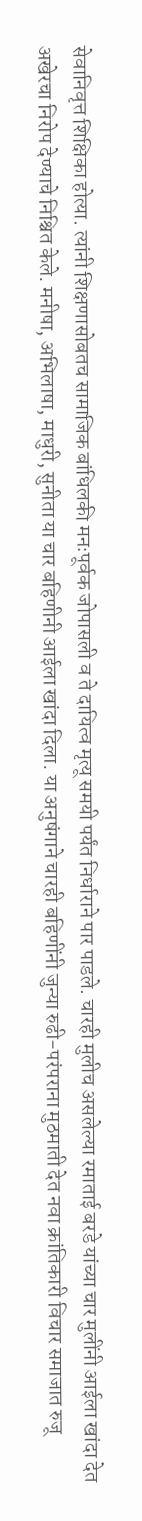सेवानिवृत्त शिक्षिका होत्या. त्यांनी शिक्षणासोबतच सामाजिक बांधिलकी मनःपूर्वक जोपासली व ते दायित्व मृत्यू समयी पर्यंत निर्धाराने पार पाडले. चारही मुलीच असलेल्या रमाताई बरडे यांच्या चार मुलींनी आईला खांदा देत अखेरचा निरोप देण्याचे निश्चित केले. मनीषा, अभिलाषा, माधुरी, सुनीता या चार बहिणीनी आईला खांदा दिला. या अनुषंगाने चारही बहिणींनी जुन्या रुढी-परंपराना मुठमाती देत नवा क्रांतिकारी विचार समाजात रुजू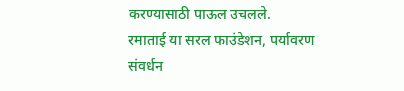करण्यासाठी पाऊल उचलले.
रमाताई या सरल फाउंडेशन, पर्यावरण संवर्धन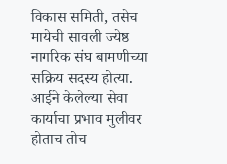विकास समिती, तसेच मायेची सावली ज्येष्ठ नागरिक संघ बामणीच्या सक्रिय सदस्य होत्या. आईने केलेल्या सेवा कार्याचा प्रभाव मुलीवर होताच तोच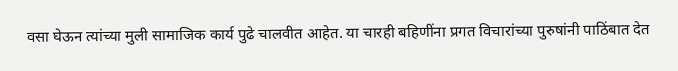वसा घेऊन त्यांच्या मुली सामाजिक कार्य पुढे चालवीत आहेत. या चारही बहिणींना प्रगत विचारांच्या पुरुषांनी पाठिंबात देत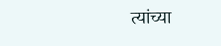त्यांच्या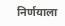निर्णयाला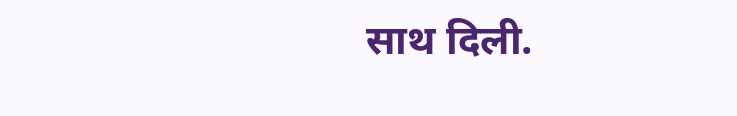साथ दिली.